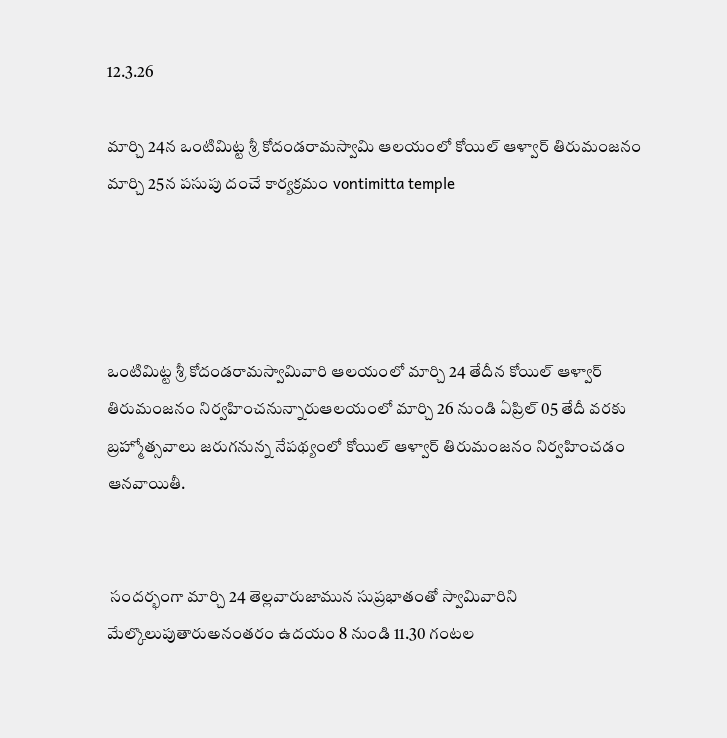12.3.26

మార్చి 24న ఒంటిమిట్ట శ్రీ కోదండరామస్వామి ఆలయంలో కోయిల్‌ ఆళ్వార్‌ తిరుమంజనం మార్చి 25న పసుపు దంచే కార్యక్రమం vontimitta temple




ఒంటిమిట్ట శ్రీ కోదండరామస్వామివారి ఆలయంలో మార్చి 24 తేదీన‌ కోయిల్‌ ఆళ్వార్‌ తిరుమంజనం నిర్వహించనున్నారుఆలయంలో మార్చి 26 నుండి ఏప్రిల్ 05 తేదీ వ‌ర‌కు బ్ర‌హ్మోత్స‌వాలు జ‌రుగ‌నున్న నేప‌థ్యంలో కోయిల్‌ ఆళ్వార్‌ తిరుమంజనం నిర్వహించడం ఆనవాయితీ.


 సందర్భంగా మార్చి 24 తెల్లవారుజామున సుప్రభాతంతో స్వామివారిని మేల్కొలుపుతారుఅనంతరం ఉదయం 8 నుండి 11.30 గంటల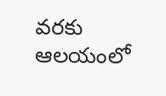వరకు ఆలయంలో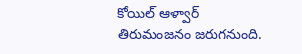కోయిల్‌ ఆళ్వార్‌ తిరుమంజనం జరుగనుంది.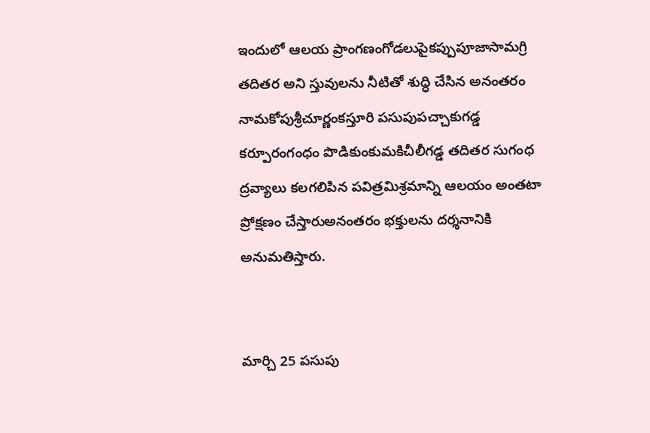ఇందులో ఆలయ ప్రాంగణంగోడలుపైకప్పుపూజాసామగ్రి తదితర అని స్తువులను నీటితో శుద్ధి చేసిన అనంతరం నామకోపుశ్రీచూర్ణంకస్తూరి పసుపుపచ్చాకుగడ్డ కర్పూరంగంధం పొడికుంకుమకిచీలీగడ్డ తదితర సుగంధ ద్రవ్యాలు కలగలిపిన పవిత్రమిశ్రమాన్ని ఆలయం అంతటా ప్రోక్షణం చేస్తారుఅనంతరం భక్తులను దర్శనానికి అనుమతిస్తారు.


మార్చి 25 పసుపు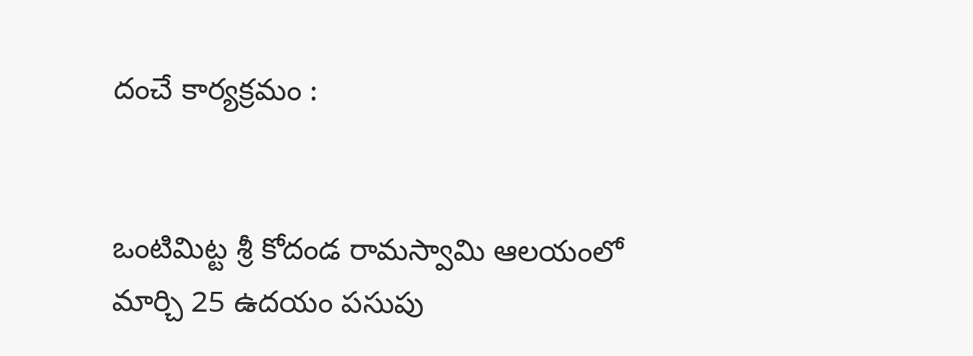దంచే కార్యక్రమం :


ఒంటిమిట్ట శ్రీ కోదండ రామస్వామి ఆలయంలో మార్చి 25 ఉదయం పసుపు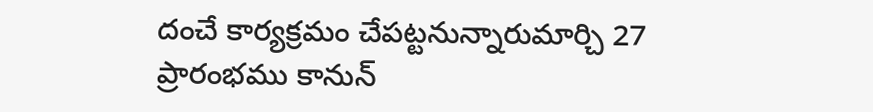దంచే కార్యక్రమం చేపట్టనున్నారుమార్చి 27  ప్రారంభము కానున్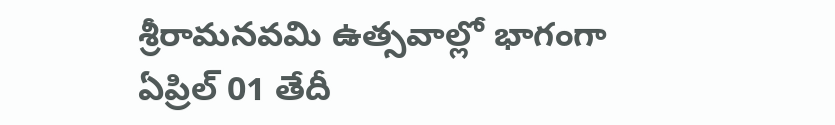శ్రీరామనవమి ఉత్సవాల్లో భాగంగా ఏప్రిల్ 01 తేదీ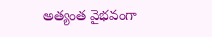అత్యంత వైభవంగా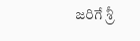జరిగే శ్రీ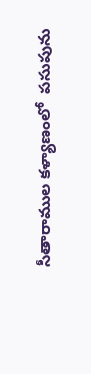సీతారాముల కళ్యాణంలో  పసుపును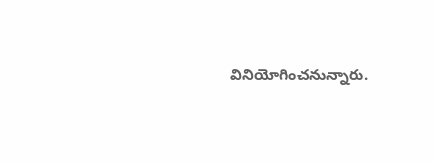వినియోగించనున్నారు.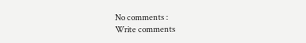No comments :
Write comments